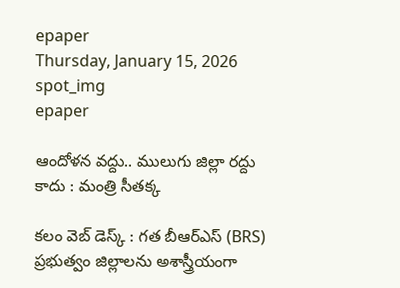epaper
Thursday, January 15, 2026
spot_img
epaper

ఆందోళ‌న వ‌ద్దు.. ములుగు జిల్లా ర‌ద్దు కాదు : మంత్రి సీత‌క్క‌

క‌లం వెబ్ డెస్క్ : గ‌త బీఆర్ఎస్ (BRS) ప్ర‌భుత్వం జిల్లాల‌ను అశాస్త్రీయంగా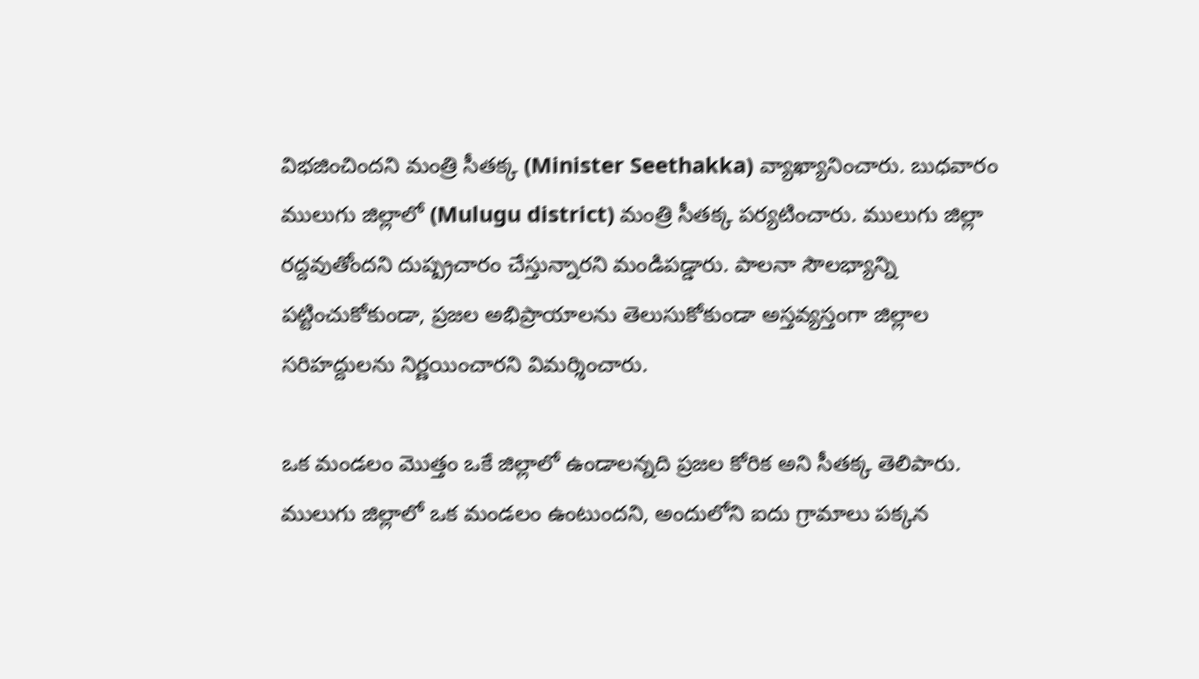విభ‌జించింద‌ని మంత్రి సీత‌క్క (Minister Seethakka) వ్యాఖ్యానించారు. బుధ‌వారం ములుగు జిల్లాలో (Mulugu district) మంత్రి సీత‌క్క ప‌ర్యటించారు. ములుగు జిల్లా రద్ద‌వుతోందని దుష్ప్రచారం చేస్తున్నార‌ని మండిప‌డ్డారు. పాలనా సౌలభ్యాన్ని పట్టించుకోకుండా, ప్రజల అభిప్రాయాలను తెలుసుకోకుండా అస్తవ్యస్తంగా జిల్లాల సరిహద్దులను నిర్ణయించార‌ని విమ‌ర్శించారు.

ఒక మండలం మొత్తం ఒకే జిల్లాలో ఉండాలన్నది ప్రజల కోరిక అని సీత‌క్క తెలిపారు. ములుగు జిల్లాలో ఒక మండలం ఉంటుంద‌ని, అందులోని ఐదు గ్రామాలు పక్కన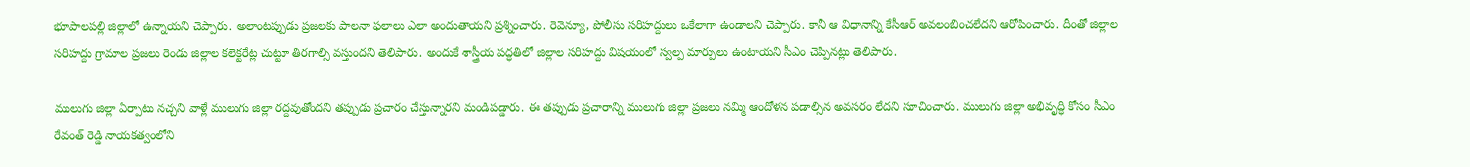భూపాలపల్లి జిల్లాలో ఉన్నాయ‌ని చెప్పారు. అలాంటప్పుడు ప్రజలకు పాలనా ఫలాలు ఎలా అందుతాయ‌ని ప్ర‌శ్నించారు. రెవెన్యూ, పోలీసు సరిహద్దులు ఒకేలాగా ఉండాల‌ని చెప్పారు. కానీ ఆ విధానాన్ని కేసీఆర్ అవలంబించలేద‌ని ఆరోపించారు. దీంతో జిల్లాల సరిహద్దు గ్రామాల ప్రజలు రెండు జిల్లాల కలెక్టరేట్ల చుట్టూ తిరగాల్సి వస్తుంద‌ని తెలిపారు. అందుకే శాస్త్రీయ పద్ధతిలో జిల్లాల సరిహద్దు విషయంలో స్వల్ప మార్పులు ఉంటాయని సీఎం చెప్పిన‌ట్లు తెలిపారు.

ములుగు జిల్లా ఏర్పాటు నచ్చని వాళ్లే ములుగు జిల్లా రద్దవుతోందని తప్పుడు ప్రచారం చేస్తున్నార‌ని మండిప‌డ్డారు. ఈ తప్పుడు ప్రచారాన్ని ములుగు జిల్లా ప్రజలు నమ్మి ఆందోళన పడాల్సిన అవసరం లేద‌ని సూచించారు. ములుగు జిల్లా అభివృద్ధి కోసం సీఎం రేవంత్ రెడ్డి నాయకత్వంలోని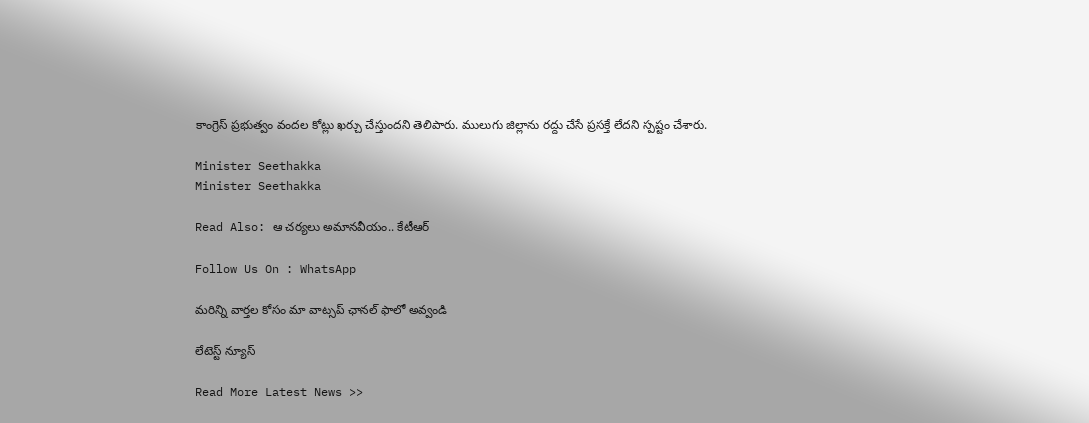కాంగ్రెస్ ప్రభుత్వం వందల కోట్లు ఖర్చు చేస్తుంద‌ని తెలిపారు. ములుగు జిల్లాను రద్దు చేసే ప్రసక్తే లేదని స్ప‌ష్టం చేశారు.

Minister Seethakka
Minister Seethakka

Read Also: ఆ చర్యలు అమానవీయం.. కేటీఆర్‌

Follow Us On : WhatsApp

మ‌రిన్ని వార్త‌ల కోసం మా వాట్స‌ప్ ఛాన‌ల్ ఫాలో అవ్వండి

లేటెస్ట్ న్యూస్‌

Read More Latest News >>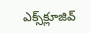ఎక్స్‌క్లూజివ్‌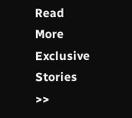Read More Exclusive Stories >>